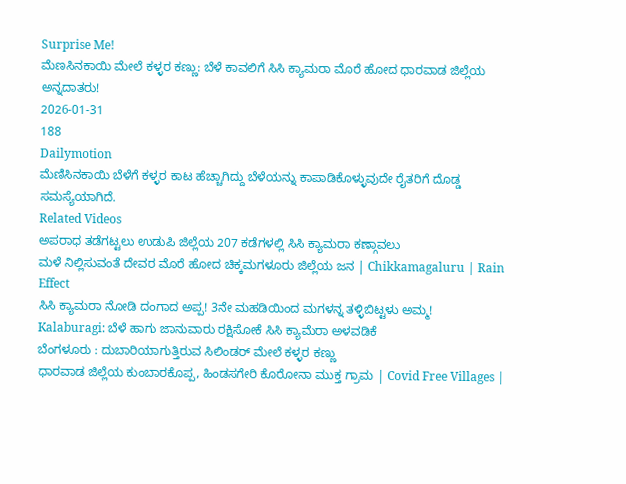Surprise Me!
ಮೆಣಸಿನಕಾಯಿ ಮೇಲೆ ಕಳ್ಳರ ಕಣ್ಣು: ಬೆಳೆ ಕಾವಲಿಗೆ ಸಿಸಿ ಕ್ಯಾಮರಾ ಮೊರೆ ಹೋದ ಧಾರವಾಡ ಜಿಲ್ಲೆಯ ಅನ್ನದಾತರು!
2026-01-31
188
Dailymotion
ಮೆಣಿಸಿನಕಾಯಿ ಬೆಳೆಗೆ ಕಳ್ಳರ ಕಾಟ ಹೆಚ್ಚಾಗಿದ್ದು ಬೆಳೆಯನ್ನು ಕಾಪಾಡಿಕೊಳ್ಳುವುದೇ ರೈತರಿಗೆ ದೊಡ್ಡ ಸಮಸ್ಯೆಯಾಗಿದೆ.
Related Videos
ಅಪರಾಧ ತಡೆಗಟ್ಟಲು ಉಡುಪಿ ಜಿಲ್ಲೆಯ 207 ಕಡೆಗಳಲ್ಲಿ ಸಿಸಿ ಕ್ಯಾಮರಾ ಕಣ್ಗಾವಲು
ಮಳೆ ನಿಲ್ಲಿಸುವಂತೆ ದೇವರ ಮೊರೆ ಹೋದ ಚಿಕ್ಕಮಗಳೂರು ಜಿಲ್ಲೆಯ ಜನ | Chikkamagaluru | Rain Effect
ಸಿಸಿ ಕ್ಯಾಮರಾ ನೋಡಿ ದಂಗಾದ ಅಪ್ಪ! 3ನೇ ಮಹಡಿಯಿಂದ ಮಗಳನ್ನ ತಳ್ಳಿಬಿಟ್ಟಳು ಅಮ್ಮ!
Kalaburagi: ಬೆಳೆ ಹಾಗು ಜಾನುವಾರು ರಕ್ಷಿಸೋಕೆ ಸಿಸಿ ಕ್ಯಾಮೆರಾ ಅಳವಡಿಕೆ
ಬೆಂಗಳೂರು : ದುಬಾರಿಯಾಗುತ್ತಿರುವ ಸಿಲಿಂಡರ್ ಮೇಲೆ ಕಳ್ಳರ ಕಣ್ಣು
ಧಾರವಾಡ ಜಿಲ್ಲೆಯ ಕುಂಬಾರಕೊಪ್ಪ, ಹಿಂಡಸಗೇರಿ ಕೊರೋನಾ ಮುಕ್ತ ಗ್ರಾಮ | Covid Free Villages |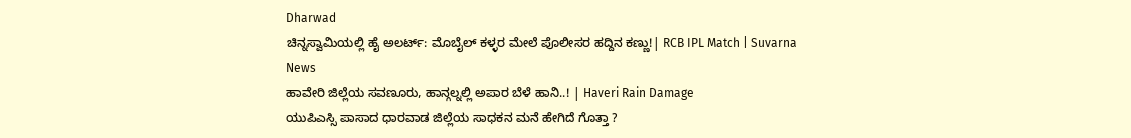Dharwad
ಚಿನ್ನಸ್ವಾಮಿಯಲ್ಲಿ ಹೈ ಅಲರ್ಟ್: ಮೊಬೈಲ್ ಕಳ್ಳರ ಮೇಲೆ ಪೊಲೀಸರ ಹದ್ದಿನ ಕಣ್ಣು!| RCB IPL Match | Suvarna News
ಹಾವೇರಿ ಜಿಲ್ಲೆಯ ಸವಣೂರು, ಹಾನ್ಗಲ್ನಲ್ಲಿ ಅಪಾರ ಬೆಳೆ ಹಾನಿ..! | Haveri Rain Damage
ಯುಪಿಎಸ್ಸಿ ಪಾಸಾದ ಧಾರವಾಡ ಜಿಲ್ಲೆಯ ಸಾಧಕನ ಮನೆ ಹೇಗಿದೆ ಗೊತ್ತಾ ?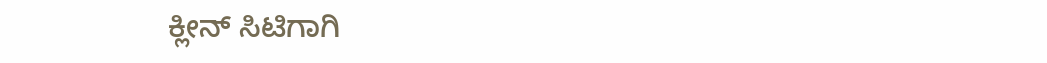ಕ್ಲೀನ್ ಸಿಟಿಗಾಗಿ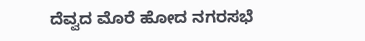ದೆವ್ವದ ಮೊರೆ ಹೋದ ನಗರಸಭೆ